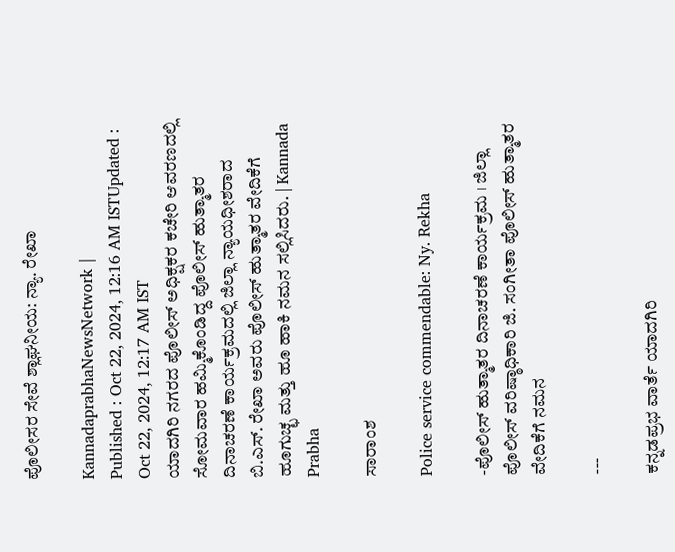ಪೊಲೀಸರ ಸೇವೆ ಶ್ಲಾಘನೀಯ: ನ್ಯಾ. ರೇಖಾ

KannadaprabhaNewsNetwork |
Published : Oct 22, 2024, 12:16 AM ISTUpdated : Oct 22, 2024, 12:17 AM IST
ಯಾದಗಿರಿ ನಗರದ ಪೊಲೀಸ್ ಅಧಿಕ್ಷಕರ ಕಚೇರಿ ಆವರಣದಲ್ಲಿ ಸೋಮವಾರ ಹಮ್ಮಿಕೊಂಡಿದ್ದ ಪೊಲೀಸ್ ಹುತ್ಮಾತರ ದಿನಾಚರಣೆ ಕಾರ್ಯಕ್ರಮದಲ್ಲಿ ಜಿಲ್ಲಾ ನ್ಯಾಯಧೀಶರಾದ ಬಿ.ಎಸ್. ರೇಖಾ ಅವರು ಪೊಲೀಸ್ ಹುತ್ಮಾತರ ವೇದಿಕೆಗೆ ಹೂಗುಚ್ಛ ಮತ್ತು ಹೂ ಹಾಕಿ ನಮನ ಸಲ್ಲಿಸಿದರು. | Kannada Prabha

ಸಾರಾಂಶ

Police service commendable: Ny. Rekha

-ಪೊಲೀಸ್ ಹುತ್ಮಾತರ ದಿನಾಚರಣೆ ಕಾರ್ಯಕ್ರಮ । ಜಿಲ್ಲಾ ಪೊಲೀಸ್ ವರಿಷ್ಠಾಧಿಕಾರಿ ಜಿ. ಸಂಗೀತಾ ಪೊಲೀಸ್ ಹುತ್ಮಾತರ ವೇದಿಕೆಗೆ ನಮನ

---

ಕನ್ನಡಪ್ರಭ ವಾರ್ತೆ ಯಾದಗಿರಿ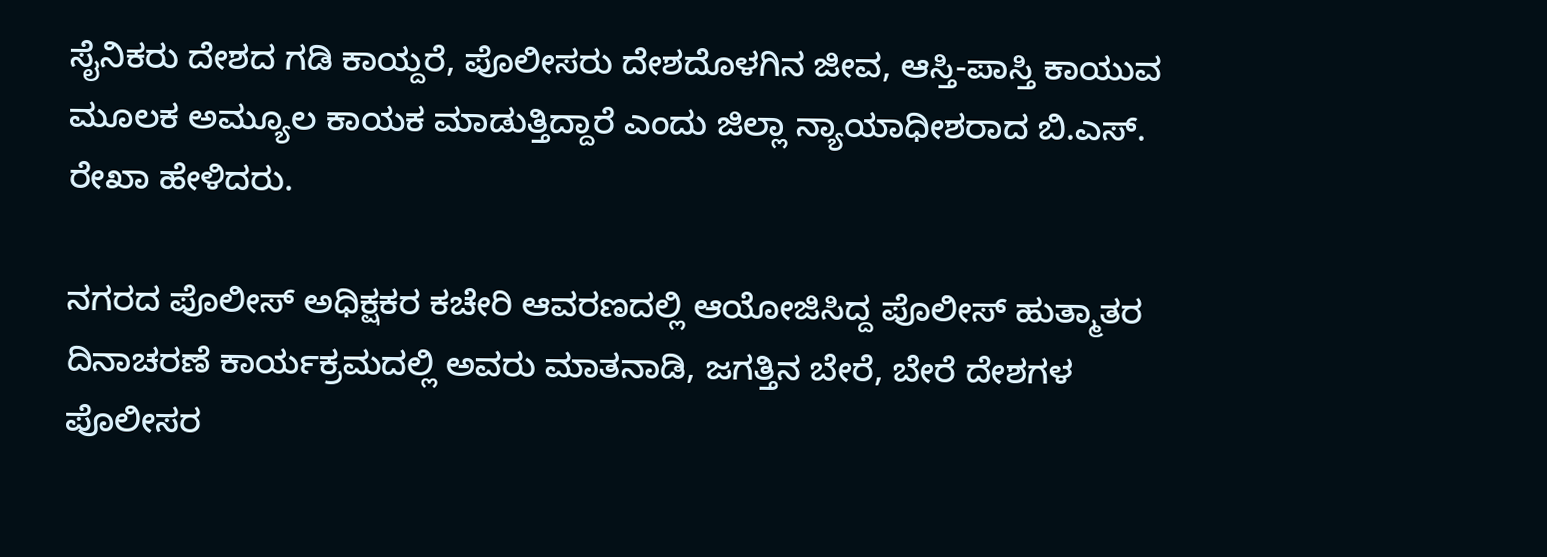ಸೈನಿಕರು ದೇಶದ ಗಡಿ ಕಾಯ್ದರೆ, ಪೊಲೀಸರು ದೇಶದೊಳಗಿನ ಜೀವ, ಆಸ್ತಿ-ಪಾಸ್ತಿ ಕಾಯುವ ಮೂಲಕ ಅಮ್ಯೂಲ ಕಾಯಕ ಮಾಡುತ್ತಿದ್ದಾರೆ ಎಂದು ಜಿಲ್ಲಾ ನ್ಯಾಯಾಧೀಶರಾದ ಬಿ.ಎಸ್. ರೇಖಾ ಹೇಳಿದರು.

ನಗರದ ಪೊಲೀಸ್ ಅಧಿಕ್ಷಕರ ಕಚೇರಿ ಆವರಣದಲ್ಲಿ ಆಯೋಜಿಸಿದ್ದ ಪೊಲೀಸ್ ಹುತ್ಮಾತರ ದಿನಾಚರಣೆ ಕಾರ್ಯಕ್ರಮದಲ್ಲಿ ಅವರು ಮಾತನಾಡಿ, ಜಗತ್ತಿನ ಬೇರೆ, ಬೇರೆ ದೇಶಗಳ ಪೊಲೀಸರ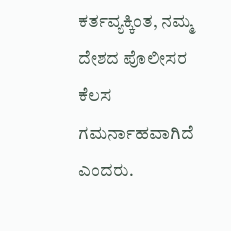ಕರ್ತವ್ಯಕ್ಕಿಂತ, ನಮ್ಮ ದೇಶದ ಪೊಲೀಸರ ಕೆಲಸ ಗಮರ್ನಾಹವಾಗಿದೆ ಎಂದರು.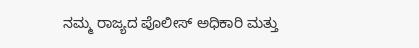ನಮ್ಮ ರಾಜ್ಯದ ಪೊಲೀಸ್ ಅಧಿಕಾರಿ ಮತ್ತು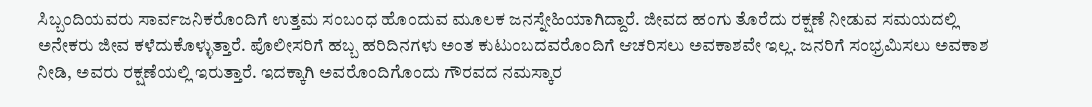ಸಿಬ್ಬಂದಿಯವರು ಸಾರ್ವಜನಿಕರೊಂದಿಗೆ ಉತ್ತಮ ಸಂಬಂಧ ಹೊಂದುವ ಮೂಲಕ ಜನಸ್ನೇಹಿಯಾಗಿದ್ದಾರೆ. ಜೀವದ ಹಂಗು ತೊರೆದು ರಕ್ಷಣೆ ನೀಡುವ ಸಮಯದಲ್ಲಿ ಅನೇಕರು ಜೀವ ಕಳೆದುಕೊಳ್ಳುತ್ತಾರೆ. ಪೊಲೀಸರಿಗೆ ಹಬ್ಬ ಹರಿದಿನಗಳು ಅಂತ ಕುಟುಂಬದವರೊಂದಿಗೆ ಆಚರಿಸಲು ಅವಕಾಶವೇ ಇಲ್ಲ. ಜನರಿಗೆ ಸಂಭ್ರಮಿಸಲು ಅವಕಾಶ ನೀಡಿ, ಅವರು ರಕ್ಷಣೆಯಲ್ಲಿ ಇರುತ್ತಾರೆ. ಇದಕ್ಕಾಗಿ ಅವರೊಂದಿಗೊಂದು ಗೌರವದ ನಮಸ್ಕಾರ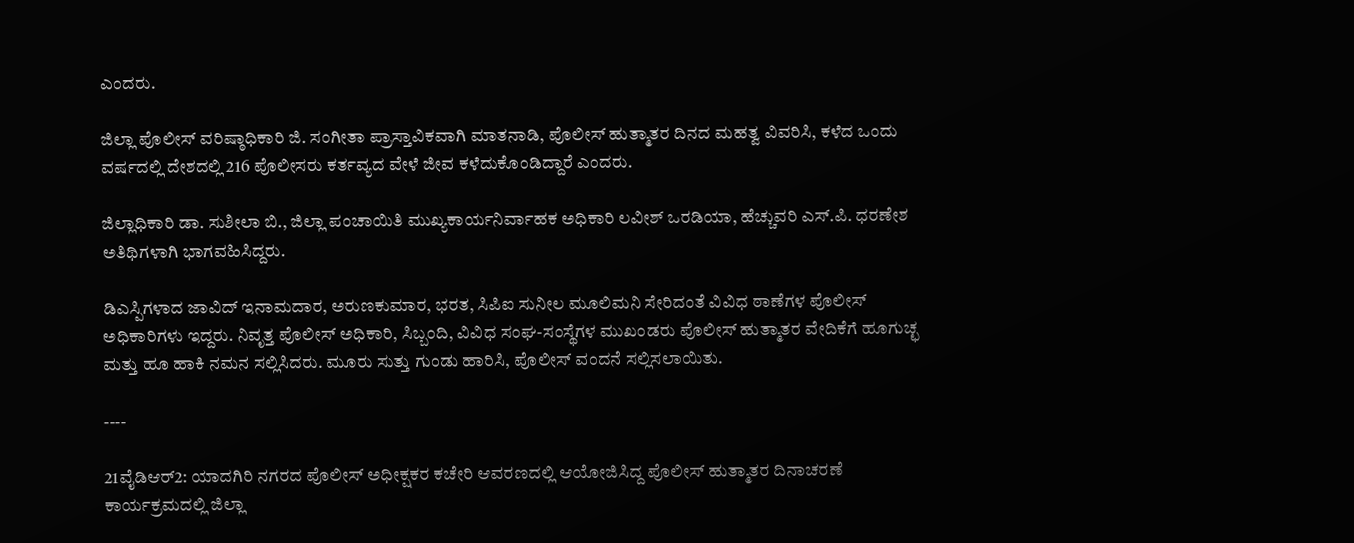ಎಂದರು.

ಜಿಲ್ಲಾ ಪೊಲೀಸ್ ವರಿಷ್ಠಾಧಿಕಾರಿ ಜಿ. ಸಂಗೀತಾ ಪ್ರಾಸ್ತಾವಿಕವಾಗಿ ಮಾತನಾಡಿ, ಪೊಲೀಸ್ ಹುತ್ಮಾತರ ದಿನದ ಮಹತ್ವ ವಿವರಿಸಿ, ಕಳೆದ ಒಂದು ವರ್ಷದಲ್ಲಿ ದೇಶದಲ್ಲಿ 216 ಪೊಲೀಸರು ಕರ್ತವ್ಯದ ವೇಳೆ ಜೀವ ಕಳೆದುಕೊಂಡಿದ್ದಾರೆ ಎಂದರು.

ಜಿಲ್ಲಾಧಿಕಾರಿ ಡಾ. ಸುಶೀಲಾ ಬಿ., ಜಿಲ್ಲಾ ಪಂಚಾಯಿತಿ ಮುಖ್ಯಕಾರ್ಯನಿರ್ವಾಹಕ ಅಧಿಕಾರಿ ಲವೀಶ್ ಒರಡಿಯಾ, ಹೆಚ್ಚುವರಿ ಎಸ್.ಪಿ. ಧರಣೇಶ ಅತಿಥಿಗಳಾಗಿ ಭಾಗವಹಿಸಿದ್ದರು.

ಡಿಎಸ್ಪಿಗಳಾದ ಜಾವಿದ್ ಇನಾಮದಾರ, ಅರುಣಕುಮಾರ, ಭರತ, ಸಿಪಿಐ ಸುನೀಲ ಮೂಲಿಮನಿ ಸೇರಿದಂತೆ ವಿವಿಧ ಠಾಣೆಗಳ ಪೊಲೀಸ್ ಅಧಿಕಾರಿಗಳು ಇದ್ದರು. ನಿವೃತ್ತ ಪೊಲೀಸ್ ಅಧಿಕಾರಿ, ಸಿಬ್ಬಂದಿ, ವಿವಿಧ ಸಂಘ-ಸಂಸ್ಥೆಗಳ ಮುಖಂಡರು ಪೊಲೀಸ್ ಹುತ್ಮಾತರ ವೇದಿಕೆಗೆ ಹೂಗುಚ್ಛ ಮತ್ತು ಹೂ ಹಾಕಿ ನಮನ ಸಲ್ಲಿಸಿದರು. ಮೂರು ಸುತ್ತು ಗುಂಡು ಹಾರಿಸಿ, ಪೊಲೀಸ್ ವಂದನೆ ಸಲ್ಲಿಸಲಾಯಿತು.

----

21ವೈಡಿಆರ್2: ಯಾದಗಿರಿ ನಗರದ ಪೊಲೀಸ್ ಅಧೀಕ್ಷಕರ ಕಚೇರಿ ಆವರಣದಲ್ಲಿ ಆಯೋಜಿಸಿದ್ದ ಪೊಲೀಸ್ ಹುತ್ಮಾತರ ದಿನಾಚರಣೆ ಕಾರ್ಯಕ್ರಮದಲ್ಲಿ ಜಿಲ್ಲಾ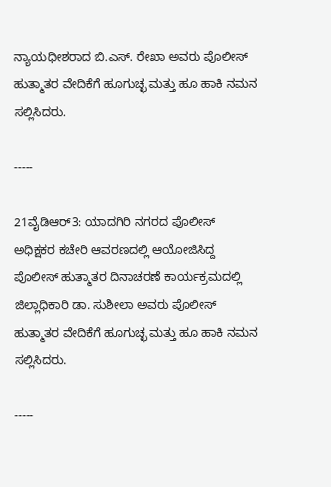ನ್ಯಾಯಧೀಶರಾದ ಬಿ.ಎಸ್. ರೇಖಾ ಅವರು ಪೊಲೀಸ್ ಹುತ್ಮಾತರ ವೇದಿಕೆಗೆ ಹೂಗುಚ್ಛ ಮತ್ತು ಹೂ ಹಾಕಿ ನಮನ ಸಲ್ಲಿಸಿದರು.

-----

21ವೈಡಿಆರ್3: ಯಾದಗಿರಿ ನಗರದ ಪೊಲೀಸ್ ಅಧಿಕ್ಷಕರ ಕಚೇರಿ ಆವರಣದಲ್ಲಿ ಆಯೋಜಿಸಿದ್ದ ಪೊಲೀಸ್ ಹುತ್ಮಾತರ ದಿನಾಚರಣೆ ಕಾರ್ಯಕ್ರಮದಲ್ಲಿ ಜಿಲ್ಲಾಧಿಕಾರಿ ಡಾ. ಸುಶೀಲಾ ಅವರು ಪೊಲೀಸ್ ಹುತ್ಮಾತರ ವೇದಿಕೆಗೆ ಹೂಗುಚ್ಛ ಮತ್ತು ಹೂ ಹಾಕಿ ನಮನ ಸಲ್ಲಿಸಿದರು.

-----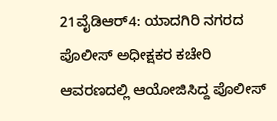21ವೈಡಿಆರ್4: ಯಾದಗಿರಿ ನಗರದ ಪೊಲೀಸ್ ಅಧೀಕ್ಷಕರ ಕಚೇರಿ ಆವರಣದಲ್ಲಿ ಆಯೋಜಿಸಿದ್ದ ಪೊಲೀಸ್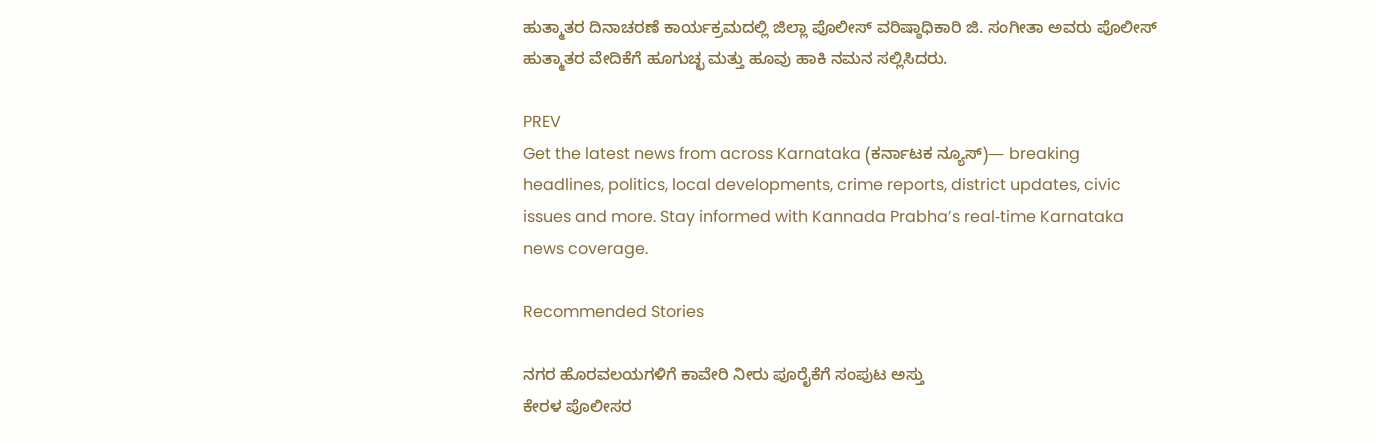ಹುತ್ಮಾತರ ದಿನಾಚರಣೆ ಕಾರ್ಯಕ್ರಮದಲ್ಲಿ ಜಿಲ್ಲಾ ಪೊಲೀಸ್ ವರಿಷ್ಠಾಧಿಕಾರಿ ಜಿ. ಸಂಗೀತಾ ಅವರು ಪೊಲೀಸ್ ಹುತ್ಮಾತರ ವೇದಿಕೆಗೆ ಹೂಗುಚ್ಛ ಮತ್ತು ಹೂವು ಹಾಕಿ ನಮನ ಸಲ್ಲಿಸಿದರು.

PREV
Get the latest news from across Karnataka (ಕರ್ನಾಟಕ ನ್ಯೂಸ್)— breaking headlines, politics, local developments, crime reports, district updates, civic issues and more. Stay informed with Kannada Prabha’s real‑time Karnataka news coverage.

Recommended Stories

ನಗರ ಹೊರವಲಯಗಳಿಗೆ ಕಾವೇರಿ ನೀರು ಪೂರೈಕೆಗೆ ಸಂಪುಟ ಅಸ್ತು
ಕೇರಳ ಪೊಲೀಸರ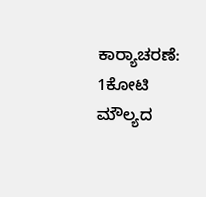ಕಾರ್‍ಯಾಚರಣೆ: 1ಕೋಟಿ ಮೌಲ್ಯದ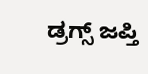ಡ್ರಗ್ಸ್‌ ಜಪ್ತಿ